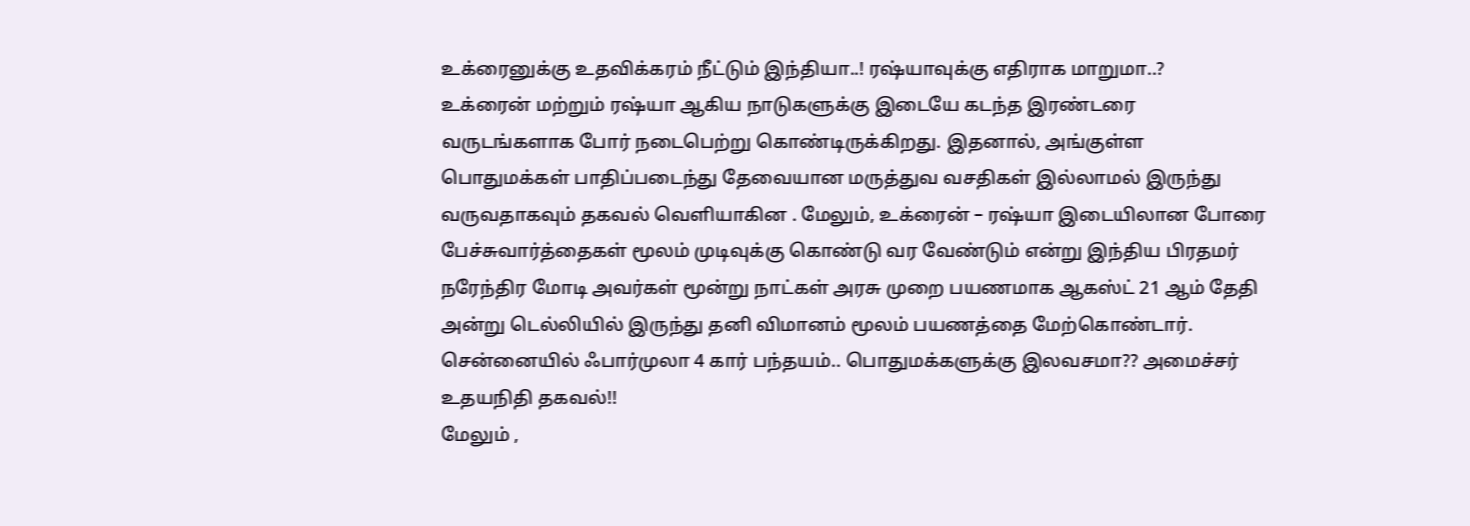உக்ரைனுக்கு உதவிக்கரம் நீட்டும் இந்தியா..! ரஷ்யாவுக்கு எதிராக மாறுமா..?
உக்ரைன் மற்றும் ரஷ்யா ஆகிய நாடுகளுக்கு இடையே கடந்த இரண்டரை வருடங்களாக போர் நடைபெற்று கொண்டிருக்கிறது. இதனால், அங்குள்ள பொதுமக்கள் பாதிப்படைந்து தேவையான மருத்துவ வசதிகள் இல்லாமல் இருந்து வருவதாகவும் தகவல் வெளியாகின . மேலும், உக்ரைன் – ரஷ்யா இடையிலான போரை பேச்சுவார்த்தைகள் மூலம் முடிவுக்கு கொண்டு வர வேண்டும் என்று இந்திய பிரதமர் நரேந்திர மோடி அவர்கள் மூன்று நாட்கள் அரசு முறை பயணமாக ஆகஸ்ட் 21 ஆம் தேதி அன்று டெல்லியில் இருந்து தனி விமானம் மூலம் பயணத்தை மேற்கொண்டார்.
சென்னையில் ஃபார்முலா 4 கார் பந்தயம்.. பொதுமக்களுக்கு இலவசமா?? அமைச்சர் உதயநிதி தகவல்!!
மேலும் ,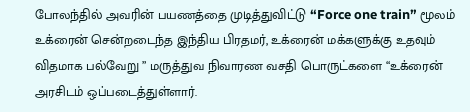போலந்தில் அவரின் பயணத்தை முடித்துவிட்டு “Force one train” மூலம் உக்ரைன் சென்றடைந்த இந்திய பிரதமர், உக்ரைன் மக்களுக்கு உதவும் விதமாக பல்வேறு ” மருத்துவ நிவாரண வசதி பொருட்களை “உக்ரைன் அரசிடம் ஒப்படைத்துள்ளார்.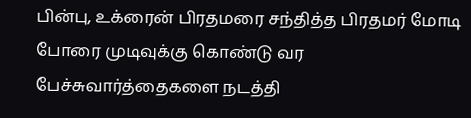பின்பு, உக்ரைன் பிரதமரை சந்தித்த பிரதமர் மோடி போரை முடிவுக்கு கொண்டு வர பேச்சுவார்த்தைகளை நடத்தி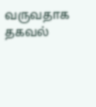வருவதாக தகவல்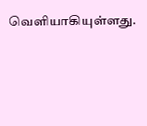வெளியாகியுள்ளது.